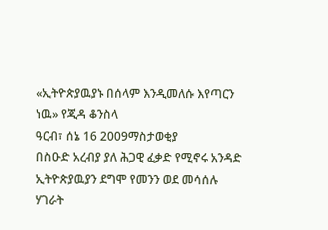«ኢትዮጵያዉያኑ በሰላም እንዲመለሱ እየጣርን ነዉ» የጂዳ ቆንስላ
ዓርብ፣ ሰኔ 16 2009ማስታወቂያ
በስዑድ አረብያ ያለ ሕጋዊ ፈቃድ የሚኖሩ አንዳድ ኢትዮጵያዉያን ደግሞ የመንን ወደ መሳሰሉ ሃገራት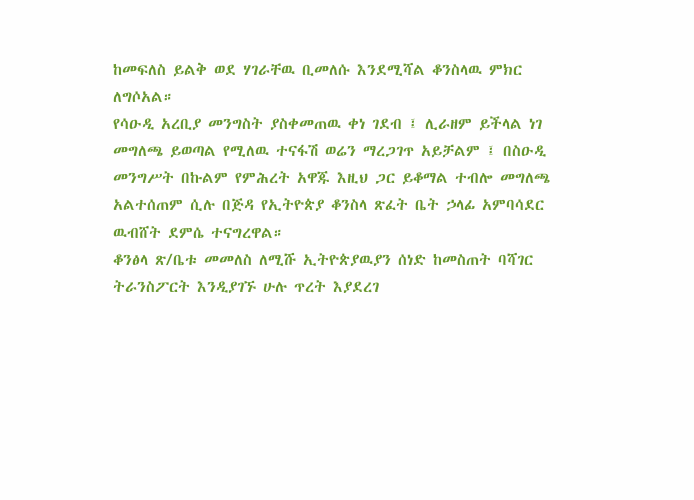ከመፍለስ ይልቅ ወደ ሃገራቸዉ ቢመለሱ እንደሚሻል ቆንስላዉ ምክር ለግሶአል።
የሳዑዲ አረቢያ መንግስት ያስቀመጠዉ ቀነ ገደብ ፤ ሊራዘም ይችላል ነገ መግለጫ ይወጣል የሚለዉ ተናፋሽ ወሬን ማረጋገጥ አይቻልም ፤ በስዑዲ መንግሥት በኩልም የምሕረት አዋጁ እዚህ ጋር ይቆማል ተብሎ መግለጫ አልተሰጠም ሲሉ በጅዳ የኢትዮጵያ ቆንስላ ጽፈት ቤት ኃላፊ አምባሳደር ዉብሸት ደምሴ ተናግረዋል።
ቆንፅላ ጽ/ቤቱ መመለስ ለሚሹ ኢትዮጵያዉያን ሰነድ ከመስጠት ባሻገር ትራንስፖርት እንዲያገኙ ሁሉ ጥረት እያደረገ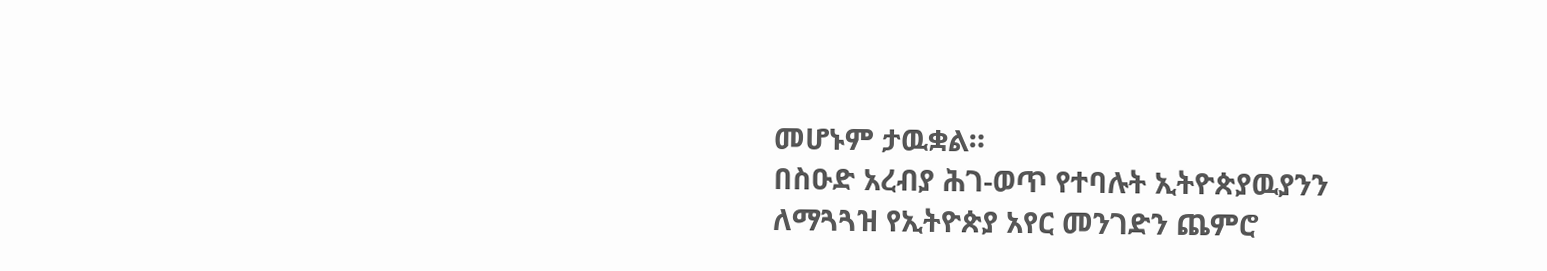መሆኑም ታዉቋል።
በስዑድ አረብያ ሕገ-ወጥ የተባሉት ኢትዮጵያዉያንን ለማጓጓዝ የኢትዮጵያ አየር መንገድን ጨምሮ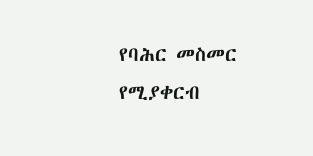የባሕር መስመር የሚያቀርብ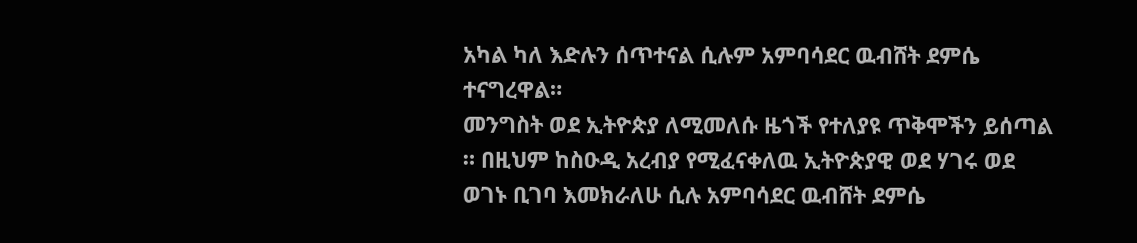አካል ካለ እድሉን ሰጥተናል ሲሉም አምባሳደር ዉብሸት ደምሴ ተናግረዋል።
መንግስት ወደ ኢትዮጵያ ለሚመለሱ ዜጎች የተለያዩ ጥቅሞችን ይሰጣል ። በዚህም ከስዑዲ አረብያ የሚፈናቀለዉ ኢትዮጵያዊ ወደ ሃገሩ ወደ ወገኑ ቢገባ እመክራለሁ ሲሉ አምባሳደር ዉብሸት ደምሴ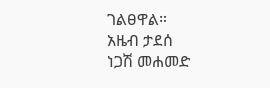ገልፀዋል።
አዜብ ታደሰ
ነጋሽ መሐመድ